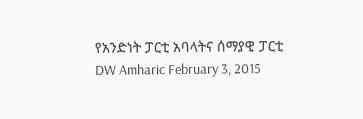የአንድነት ፓርቲ አባላትና ሰማያዊ ፓርቲ DW Amharic February 3, 2015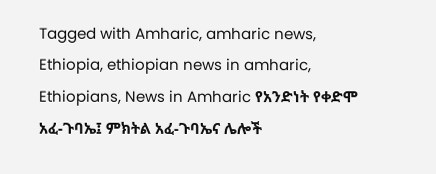Tagged with Amharic, amharic news, Ethiopia, ethiopian news in amharic, Ethiopians, News in Amharic የአንድነት የቀድሞ አፈ-ጉባኤ፤ ምክትል አፈ-ጉባኤና ሌሎች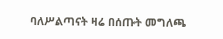ባለሥልጣናት ዛሬ በሰጡት መግለጫ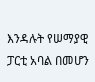እንዳሉት የሠማያዊ ፓርቲ አባል በመሆን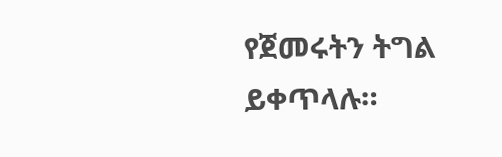የጀመሩትን ትግል ይቀጥላሉ።